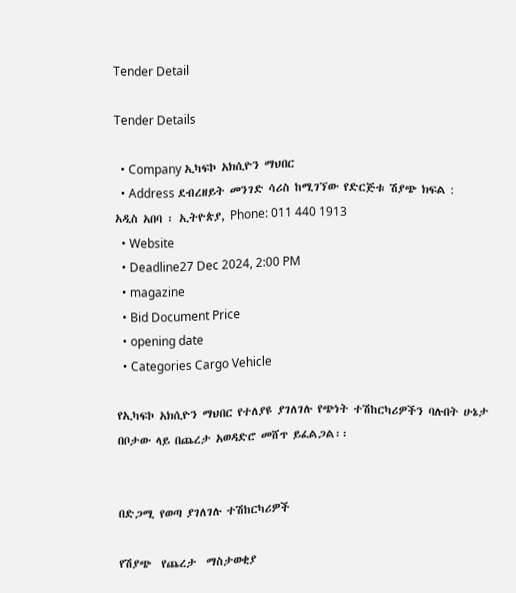Tender Detail

Tender Details

  • Company ኢካፍኮ አክሲዮን ማህበር
  • Address ደብረዘይት መንገድ ሳሪስ ከሚገኘው የድርጅቱ ሽያጭ ክፍል : አዲስ አበባ ፡ ኢትዮጵያ, Phone: 011 440 1913
  • Website
  • Deadline27 Dec 2024, 2:00 PM
  • magazine
  • Bid Document Price
  • opening date
  • Categories Cargo Vehicle

የኢካፍኮ አክሲዮን ማህበር የተለያዩ ያገለገሉ የጭነት ተሽከርካሪዎችን ባሉበት ሁኔታ በቦታው ላይ በጨረታ አወዳድሮ መሸጥ ይፈልጋል፡፡


በድጋሚ የወጣ ያገለገሉ ተሽከርካሪዎች

የሽያጭ  የጨረታ  ማስታወቂያ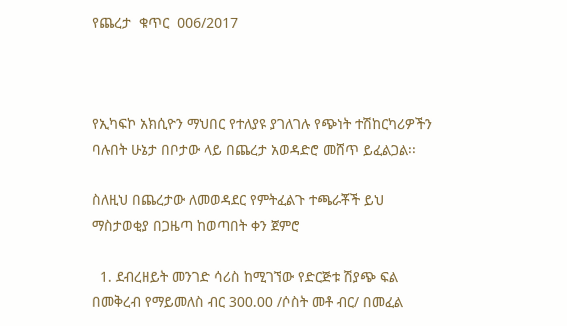የጨረታ  ቁጥር  006/2017



የኢካፍኮ አክሲዮን ማህበር የተለያዩ ያገለገሉ የጭነት ተሽከርካሪዎችን ባሉበት ሁኔታ በቦታው ላይ በጨረታ አወዳድሮ መሸጥ ይፈልጋል፡፡

ስለዚህ በጨረታው ለመወዳደር የምትፈልጉ ተጫራቾች ይህ ማስታወቂያ በጋዜጣ ከወጣበት ቀን ጀምሮ

  1. ደብረዘይት መንገድ ሳሪስ ከሚገኘው የድርጅቱ ሽያጭ ፍል በመቅረብ የማይመለስ ብር 300.00 /ሶስት መቶ ብር/ በመፈል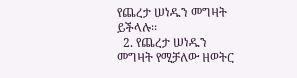የጨረታ ሠነዱን መግዛት ይችላሉ፡፡
  2. የጨረታ ሠነዱን መግዛት የሚቻለው ዘወትር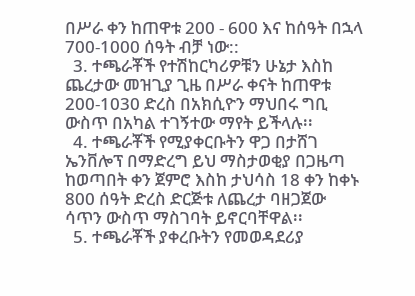በሥራ ቀን ከጠዋቱ 200 - 600 እና ከሰዓት በኋላ 700-1000 ሰዓት ብቻ ነው::
  3. ተጫራቾች የተሽከርካሪዎቹን ሁኔታ እስከ ጨረታው መዝጊያ ጊዜ በሥራ ቀናት ከጠዋቱ 200-1030 ድረስ በአክሲዮን ማህበሩ ግቢ ውስጥ በአካል ተገኝተው ማየት ይችላሉ፡፡
  4. ተጫራቾች የሚያቀርቡትን ዋጋ በታሸገ ኤንቨሎፕ በማድረግ ይህ ማስታወቂያ በጋዜጣ ከወጣበት ቀን ጀምሮ እስከ ታህሳስ 18 ቀን ከቀኑ 800 ሰዓት ድረስ ድርጅቱ ለጨረታ ባዘጋጀው ሳጥን ውስጥ ማስገባት ይኖርባቸዋል፡፡
  5. ተጫራቾች ያቀረቡትን የመወዳደሪያ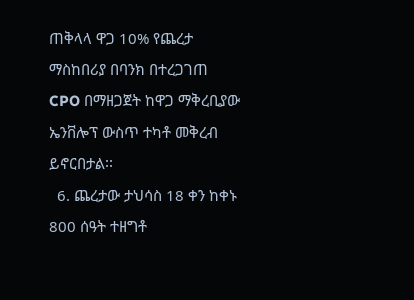ጠቅላላ ዋጋ 10% የጨረታ ማስከበሪያ በባንክ በተረጋገጠ CPO በማዘጋጀት ከዋጋ ማቅረቢያው ኤንቨሎፕ ውስጥ ተካቶ መቅረብ ይኖርበታል፡፡
  6. ጨረታው ታህሳስ 18 ቀን ከቀኑ 800 ሰዓት ተዘግቶ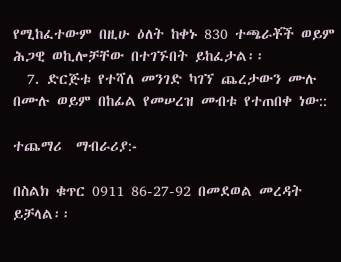የሚከፈተውም በዚሁ ዕለት ከቀኑ 830 ተጫራቾች ወይም ሕጋዊ ወኪሎቻቸው በተገኙበት ይከፈታል፡፡
  7. ድርጅቱ የተሻለ መንገድ ካገኘ ጨረታውን ሙሉ በሙሉ ወይም በከፊል የመሠረዝ መብቱ የተጠበቀ ነው::

ተጨማሪ  ማብራሪያ:‐

በስልክ ቁጥር 0911 86-27-92 በመደወል መረዳት ይቻላል፡፡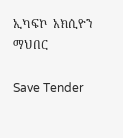ኢካፍኮ  አክሲዮን  ማህበር

Save Tender